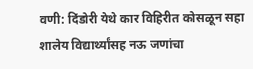वणी: दिंडोरी येथे कार विहिरीत कोसळून सहा शालेय विद्यार्थ्यांसह नऊ जणांचा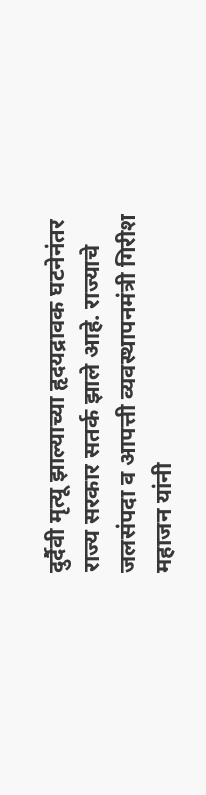दुर्दैवी मृत्यू झाल्याच्या हृदयद्रावक घटनेनंतर राज्य सरकार सतर्क झाले आहे. राज्याचे जलसंपदा व आपत्ती व्यवस्थापनमंत्री गिरीश महाजन यांनी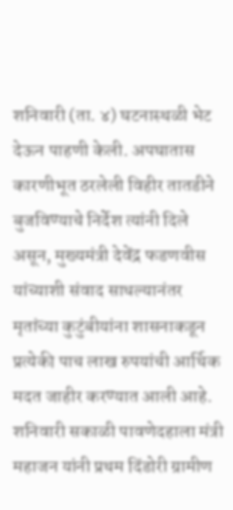शनिवारी (ता. ४) घटनास्थळी भेट देऊन पाहणी केली. अपघातास कारणीभूत ठरलेली विहीर तातडीने बुजविण्याचे निर्देश त्यांनी दिले असून, मुख्यमंत्री देवेंद्र फडणवीस यांच्याशी संवाद साधल्यानंतर मृतांच्या कुटुंबीयांना शासनाकडून प्रत्येकी पाच लाख रुपयांची आर्थिक मदत जाहीर करण्यात आली आहे.
शनिवारी सकाळी पावणेदहाला मंत्री महाजन यांनी प्रथम दिंडोरी ग्रामीण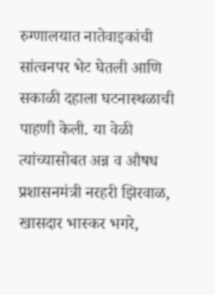रुग्णालयात नातेवाइकांची सांत्वनपर भेट घेतली आणि सकाळी दहाला घटनास्थळाची पाहणी केली. या वेळी त्यांच्यासोबत अन्न व औषध प्रशासनमंत्री नरहरी झिरवाळ, खासदार भास्कर भगरे,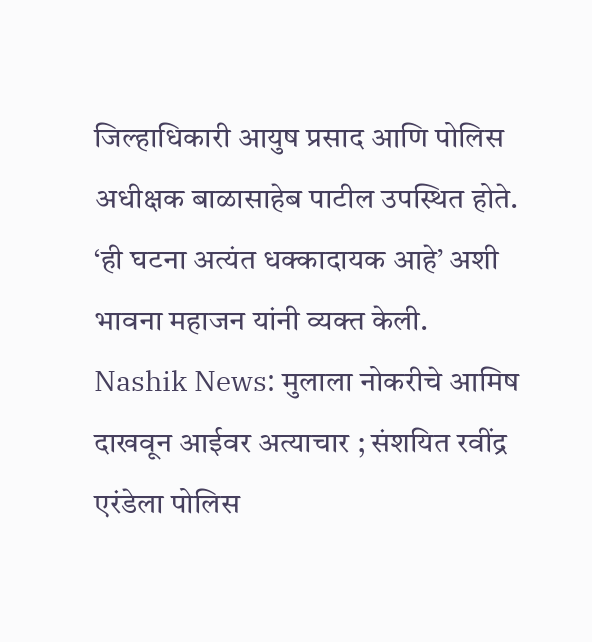जिल्हाधिकारी आयुष प्रसाद आणि पोलिस अधीक्षक बाळासाहेब पाटील उपस्थित होते. ‘ही घटना अत्यंत धक्कादायक आहे’ अशी भावना महाजन यांनी व्यक्त केली.
Nashik News: मुलाला नोकरीचे आमिष दाखवून आईवर अत्याचार ; संशयित रवींद्र एरंडेला पोलिस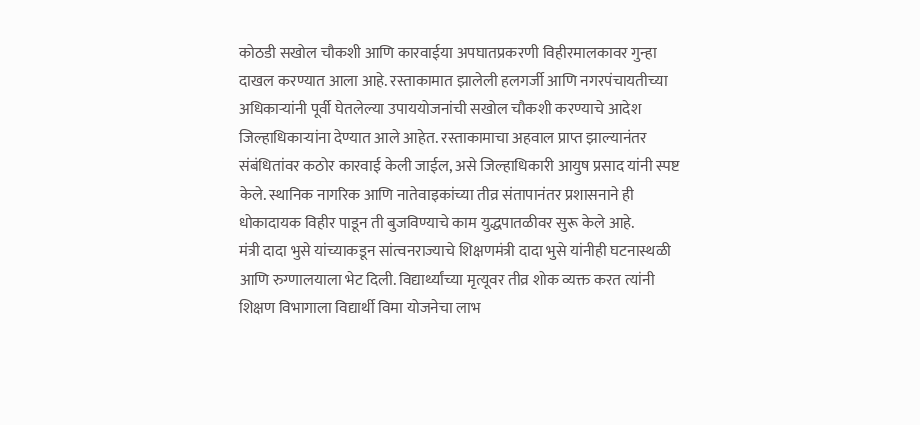कोठडी सखोल चौकशी आणि कारवाईया अपघातप्रकरणी विहीरमालकावर गुन्हा दाखल करण्यात आला आहे. रस्ताकामात झालेली हलगर्जी आणि नगरपंचायतीच्या अधिकाऱ्यांनी पूर्वी घेतलेल्या उपाययोजनांची सखोल चौकशी करण्याचे आदेश जिल्हाधिकाऱ्यांना देण्यात आले आहेत. रस्ताकामाचा अहवाल प्राप्त झाल्यानंतर संबंधितांवर कठोर कारवाई केली जाईल, असे जिल्हाधिकारी आयुष प्रसाद यांनी स्पष्ट केले. स्थानिक नागरिक आणि नातेवाइकांच्या तीव्र संतापानंतर प्रशासनाने ही धोकादायक विहीर पाडून ती बुजविण्याचे काम युद्धपातळीवर सुरू केले आहे.
मंत्री दादा भुसे यांच्याकडून सांत्वनराज्याचे शिक्षणमंत्री दादा भुसे यांनीही घटनास्थळी आणि रुग्णालयाला भेट दिली. विद्यार्थ्यांच्या मृत्यूवर तीव्र शोक व्यक्त करत त्यांनी शिक्षण विभागाला विद्यार्थी विमा योजनेचा लाभ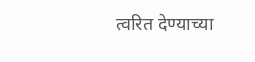त्वरित देण्याच्या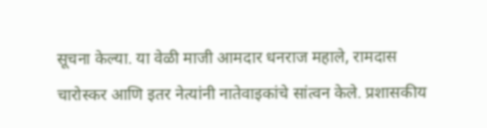सूचना केल्या. या वेळी माजी आमदार धनराज महाले, रामदास चारोस्कर आणि इतर नेत्यांनी नातेवाइकांचे सांत्वन केले. प्रशासकीय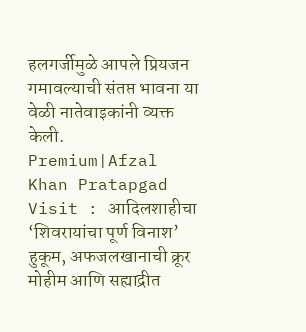हलगर्जीमुळे आपले प्रियजन गमावल्याची संतप्त भावना या वेळी नातेवाइकांनी व्यक्त केली.
Premium|Afzal Khan Pratapgad Visit : आदिलशाहीचा ‘शिवरायांचा पूर्ण विनाश’ हुकूम, अफजलखानाची क्रूर मोहीम आणि सह्याद्रीत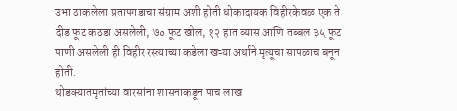उभा ठाकलेला प्रतापगडाचा संग्राम अशी होती धोकादायक विहीरकेवळ एक ते दीड फूट कठडा असलेली, ७० फूट खोल, १२ हात व्यास आणि तब्बल ३५ फूट पाणी असलेली ही विहीर रस्त्याच्या कडेला खऱ्या अर्थाने मृत्यूचा सापळाच बनून होती.
थोडक्यातमृतांच्या वारसांना शासनाकडून पाच लाख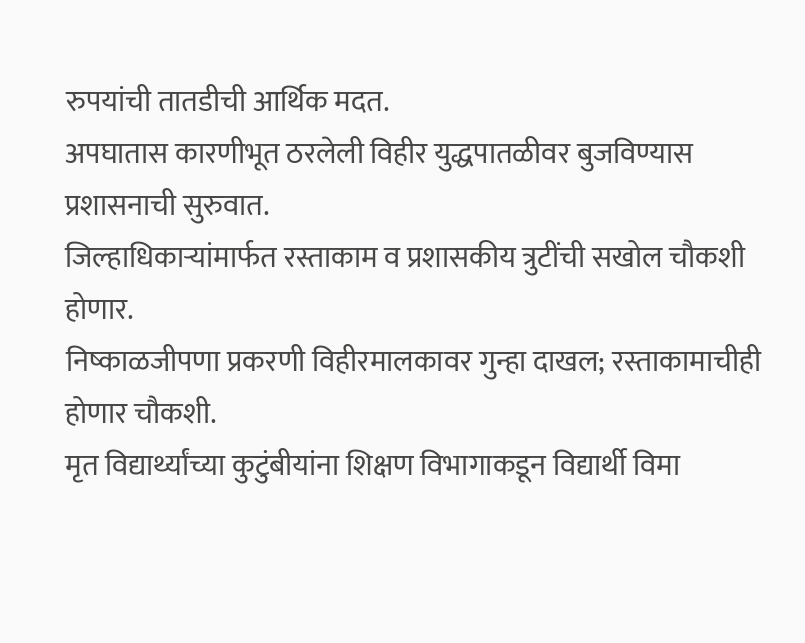रुपयांची तातडीची आर्थिक मदत.
अपघातास कारणीभूत ठरलेली विहीर युद्धपातळीवर बुजविण्यास प्रशासनाची सुरुवात.
जिल्हाधिकाऱ्यांमार्फत रस्ताकाम व प्रशासकीय त्रुटींची सखोल चौकशी होणार.
निष्काळजीपणा प्रकरणी विहीरमालकावर गुन्हा दाखल; रस्ताकामाचीही होणार चौकशी.
मृत विद्यार्थ्यांच्या कुटुंबीयांना शिक्षण विभागाकडून विद्यार्थी विमा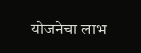योजनेचा लाभ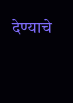देण्याचे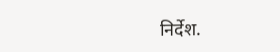निर्देश.